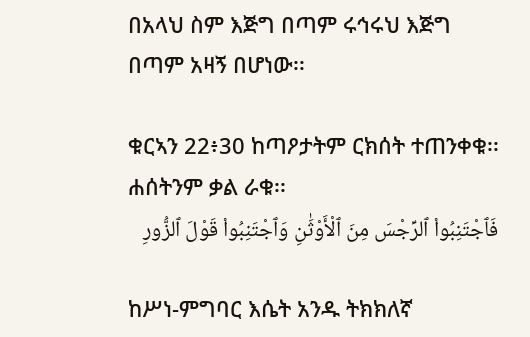በአላህ ስም እጅግ በጣም ሩኅሩህ እጅግ በጣም አዛኝ በሆነው፡፡

ቁርኣን 22፥30 ከጣዖታትም ርክሰት ተጠንቀቁ፡፡ ሐሰትንም ቃል ራቁ፡፡
فَٱجْتَنِبُوا۟ ٱلرِّجْسَ مِنَ ٱلْأَوْثَٰنِ وَٱجْتَنِبُوا۟ قَوْلَ ٱلزُّورِ

ከሥነ-ምግባር እሴት አንዱ ትክክለኛ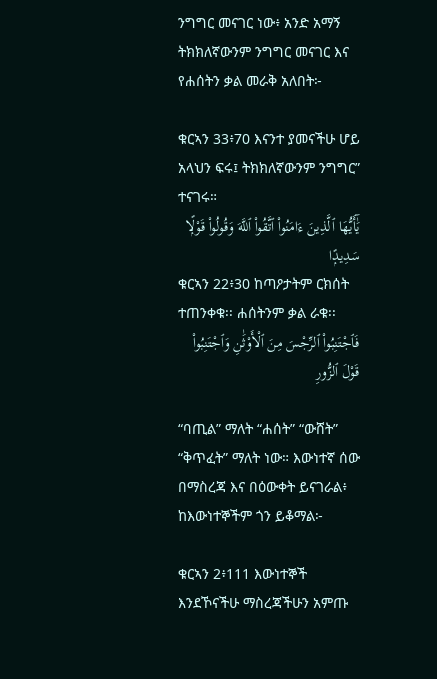ንግግር መናገር ነው፥ አንድ አማኝ ትክክለኛውንም ንግግር መናገር እና የሐሰትን ቃል መራቅ አለበት፦

ቁርኣን 33፥70 እናንተ ያመናችሁ ሆይ አላህን ፍሩ፤ ትክክለኛውንም ንግግር” ተናገሩ።
يَٰٓأَيُّهَا ٱلَّذِينَ ءَامَنُوا۟ ٱتَّقُوا۟ ٱللَّهَ وَقُولُوا۟ قَوْلًۭا سَدِيدًۭا
ቁርኣን 22፥30 ከጣዖታትም ርክሰት ተጠንቀቁ፡፡ ሐሰትንም ቃል ራቁ፡፡
فَٱجْتَنِبُوا۟ ٱلرِّجْسَ مِنَ ٱلْأَوْثَٰنِ وَٱجْتَنِبُوا۟ قَوْلَ ٱلزُّورِ

“ባጢል” ማለት “ሐሰት” “ውሸት” “ቅጥፈት” ማለት ነው። እውነተኛ ሰው በማስረጃ እና በዕውቀት ይናገራል፥ ከእውነተኞችም ጎን ይቆማል፦

ቁርኣን 2፥111 እውነተኞች እንደኾናችሁ ማስረጃችሁን አምጡ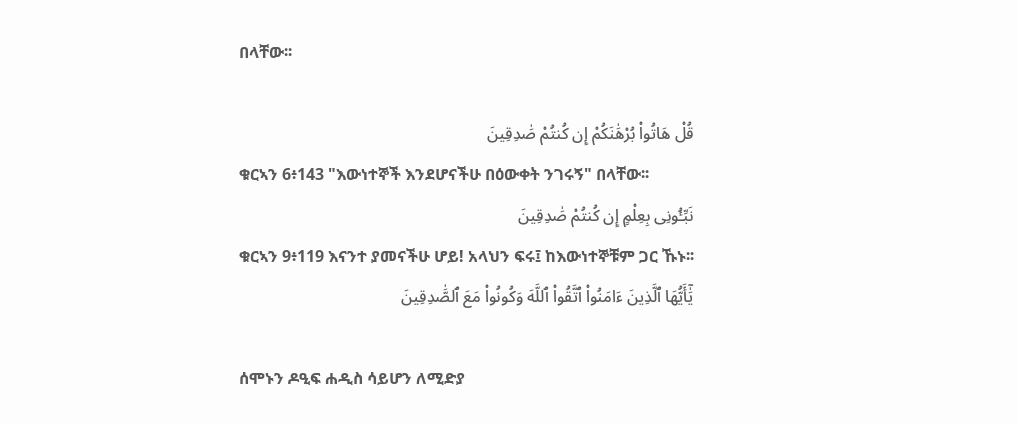በላቸው፡፡

قُلْ هَاتُوا۟ بُرْهَٰنَكُمْ إِن كُنتُمْ صَٰدِقِينَ
ቁርኣን 6፥143 "እውነተኞች እንደሆናችሁ በዕውቀት ንገሩኝ" በላቸው፡፡
نَبِّـُٔونِى بِعِلْمٍ إِن كُنتُمْ صَٰدِقِينَ
ቁርኣን 9፥119 እናንተ ያመናችሁ ሆይ! አላህን ፍሩ፤ ከእውነተኞቹም ጋር ኹኑ፡፡
يَٰٓأَيُّهَا ٱلَّذِينَ ءَامَنُوا۟ ٱتَّقُوا۟ ٱللَّهَ وَكُونُوا۟ مَعَ ٱلصَّٰدِقِينَ

ሰሞኑን ዶዒፍ ሐዲስ ሳይሆን ለሚድያ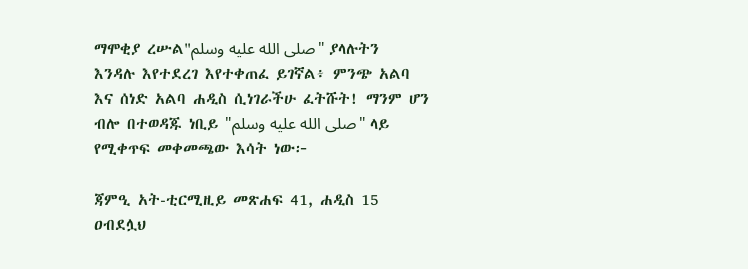ማሞቂያ ረሡል"صلى الله عليه وسلم" ያላሉትን እንዳሉ እየተደረገ እየተቀጠፈ ይገኛል፥ ምንጭ አልባ እና ሰነድ አልባ ሐዲስ ሲነገራችሁ ፈትሹት! ማንም ሆን ብሎ በተወዳጁ ነቢይ "صلى الله عليه وسلم" ላይ የሚቀጥፍ መቀመጫው እሳት ነው፦

ጃምዒ አት-ቲርሚዚይ መጽሐፍ 41, ሐዲስ 15
ዐብደሏህ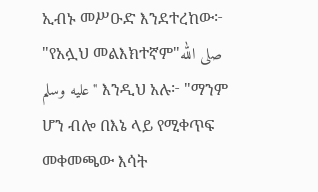ኢብኑ መሥዑድ እንደተረከው፦ "የአሏህ መልእክተኛም"صلى الله عليه وسلم" እንዲህ አሉ፦ "ማንም ሆን ብሎ በእኔ ላይ የሚቀጥፍ መቀመጫው እሳት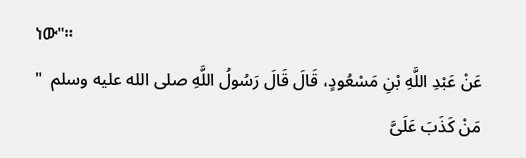ነው"።
عَنْ عَبْدِ اللَّهِ بْنِ مَسْعُودٍ، قَالَ قَالَ رَسُولُ اللَّهِ صلى الله عليه وسلم  " مَنْ كَذَبَ عَلَىَّ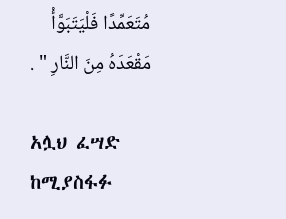مُتَعَمِّدًا فَلْيَتَبَوَّأْ مَقْعَدَهُ مِنَ النَّارِ " .

አሏህ ፈሣድ ከሚያስፋፉ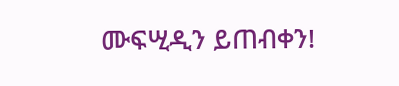ሙፍሢዲን ይጠብቀን!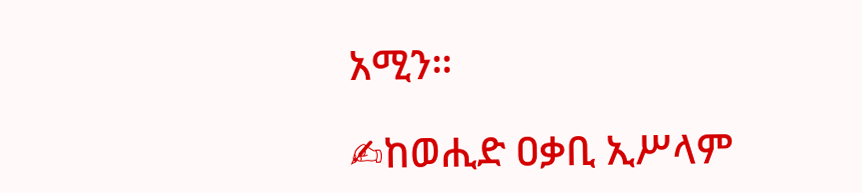አሚን።

✍ከወሒድ ዐቃቢ ኢሥላም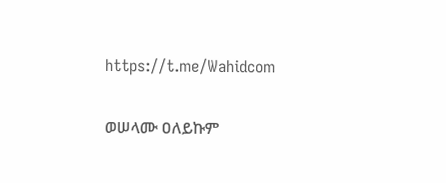https://t.me/Wahidcom

ወሠላሙ ዐለይኩም